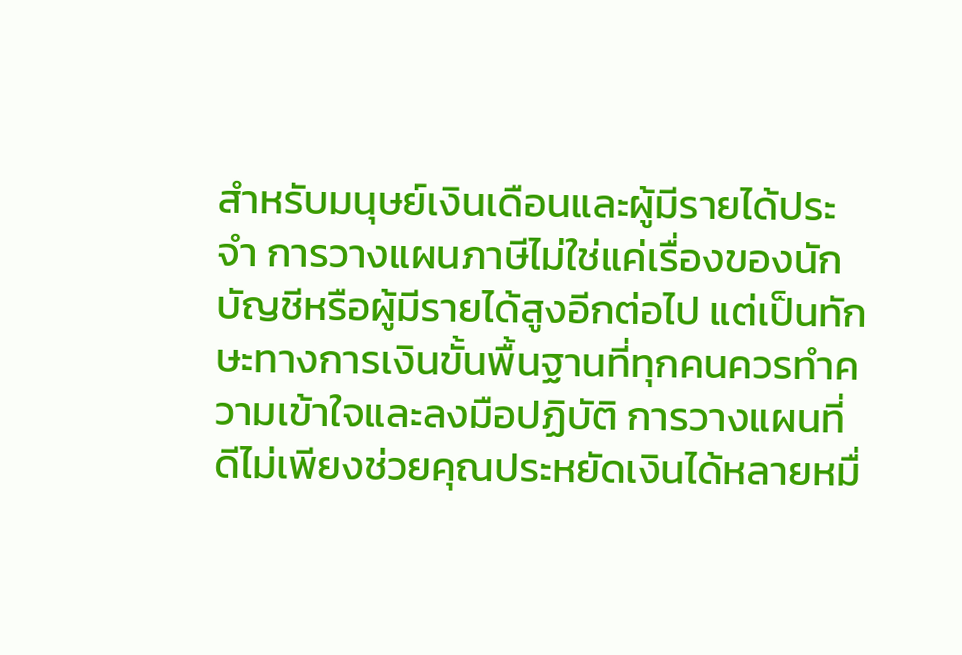สำหรับมนุษย์เงินเดือนและผู้มีรายได้ประจำ การวางแผนภาษีไม่ใช่แค่เรื่องของนักบัญชีหรือผู้มีรายได้สูงอีกต่อไป แต่เป็นทักษะทางการเงินขั้นพื้นฐานที่ทุกคนควรทำความเข้าใจและลงมือปฏิบัติ การวางแผนที่ดีไม่เพียงช่วยคุณประหยัดเงินได้หลายหมื่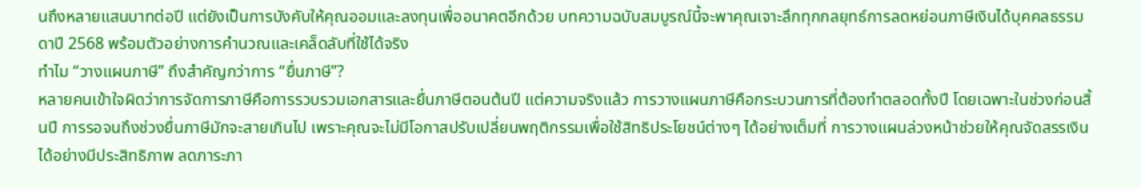นถึงหลายแสนบาทต่อปี แต่ยังเป็นการบังคับให้คุณออมและลงทุนเพื่ออนาคตอีกด้วย บทความฉบับสมบูรณ์นี้จะพาคุณเจาะลึกทุกกลยุทธ์การลดหย่อนภาษีเงินได้บุคคลธรรมดาปี 2568 พร้อมตัวอย่างการคำนวณและเคล็ดลับที่ใช้ได้จริง
ทำไม “วางแผนภาษี” ถึงสำคัญกว่าการ “ยื่นภาษี”?
หลายคนเข้าใจผิดว่าการจัดการภาษีคือการรวบรวมเอกสารและยื่นภาษีตอนต้นปี แต่ความจริงแล้ว การวางแผนภาษีคือกระบวนการที่ต้องทำตลอดทั้งปี โดยเฉพาะในช่วงก่อนสิ้นปี การรอจนถึงช่วงยื่นภาษีมักจะสายเกินไป เพราะคุณจะไม่มีโอกาสปรับเปลี่ยนพฤติกรรมเพื่อใช้สิทธิประโยชน์ต่างๆ ได้อย่างเต็มที่ การวางแผนล่วงหน้าช่วยให้คุณจัดสรรเงินได้อย่างมีประสิทธิภาพ ลดภาระภา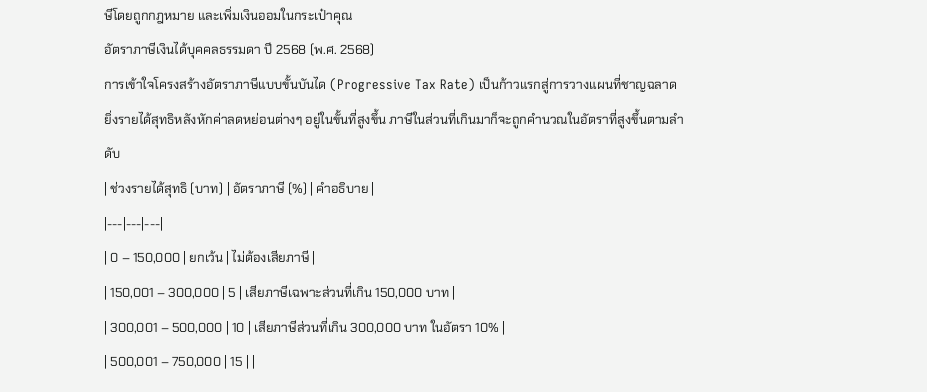ษีโดยถูกกฎหมาย และเพิ่มเงินออมในกระเป๋าคุณ
อัตราภาษีเงินได้บุคคลธรรมดา ปี 2568 (พ.ศ. 2568)
การเข้าใจโครงสร้างอัตราภาษีแบบขั้นบันได (Progressive Tax Rate) เป็นก้าวแรกสู่การวางแผนที่ชาญฉลาด ยิ่งรายได้สุทธิหลังหักค่าลดหย่อนต่างๆ อยู่ในขั้นที่สูงขึ้น ภาษีในส่วนที่เกินมาก็จะถูกคำนวณในอัตราที่สูงขึ้นตามลำดับ
| ช่วงรายได้สุทธิ (บาท) | อัตราภาษี (%) | คำอธิบาย |
|---|---|---|
| 0 – 150,000 | ยกเว้น | ไม่ต้องเสียภาษี |
| 150,001 – 300,000 | 5 | เสียภาษีเฉพาะส่วนที่เกิน 150,000 บาท |
| 300,001 – 500,000 | 10 | เสียภาษีส่วนที่เกิน 300,000 บาท ในอัตรา 10% |
| 500,001 – 750,000 | 15 | |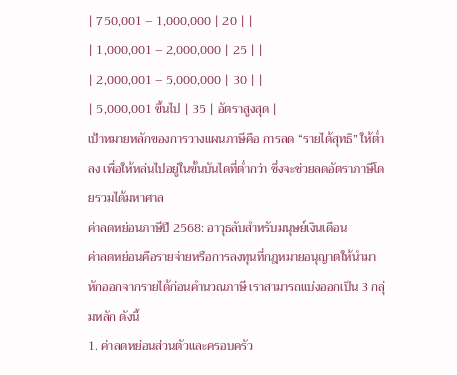| 750,001 – 1,000,000 | 20 | |
| 1,000,001 – 2,000,000 | 25 | |
| 2,000,001 – 5,000,000 | 30 | |
| 5,000,001 ขึ้นไป | 35 | อัตราสูงสุด |
เป้าหมายหลักของการวางแผนภาษีคือ การลด “รายได้สุทธิ” ให้ต่ำลง เพื่อให้หล่นไปอยู่ในขั้นบันไดที่ต่ำกว่า ซึ่งจะช่วยลดอัตราภาษีโดยรวมได้มหาศาล
ค่าลดหย่อนภาษีปี 2568: อาวุธลับสำหรับมนุษย์เงินเดือน
ค่าลดหย่อนคือรายจ่ายหรือการลงทุนที่กฎหมายอนุญาตให้นำมาหักออกจากรายได้ก่อนคำนวณภาษี เราสามารถแบ่งออกเป็น 3 กลุ่มหลัก ดังนี้
1. ค่าลดหย่อนส่วนตัวและครอบครัว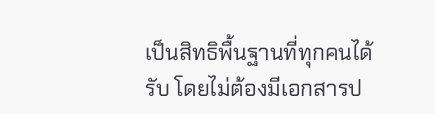เป็นสิทธิพื้นฐานที่ทุกคนได้รับ โดยไม่ต้องมีเอกสารป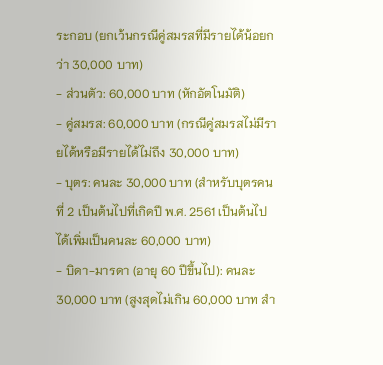ระกอบ (ยกเว้นกรณีคู่สมรสที่มีรายได้น้อยกว่า 30,000 บาท)
- ส่วนตัว: 60,000 บาท (หักอัตโนมัติ)
- คู่สมรส: 60,000 บาท (กรณีคู่สมรสไม่มีรายได้หรือมีรายได้ไม่ถึง 30,000 บาท)
- บุตร: คนละ 30,000 บาท (สำหรับบุตรคนที่ 2 เป็นต้นไปที่เกิดปี พ.ศ. 2561 เป็นต้นไป ได้เพิ่มเป็นคนละ 60,000 บาท)
- บิดา-มารดา (อายุ 60 ปีขึ้นไป): คนละ 30,000 บาท (สูงสุดไม่เกิน 60,000 บาท สำ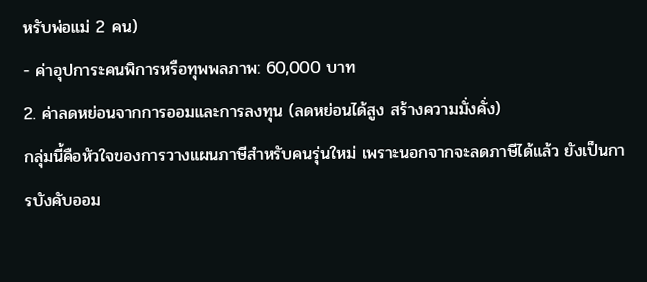หรับพ่อแม่ 2 คน)
- ค่าอุปการะคนพิการหรือทุพพลภาพ: 60,000 บาท
2. ค่าลดหย่อนจากการออมและการลงทุน (ลดหย่อนได้สูง สร้างความมั่งคั่ง)
กลุ่มนี้คือหัวใจของการวางแผนภาษีสำหรับคนรุ่นใหม่ เพราะนอกจากจะลดภาษีได้แล้ว ยังเป็นการบังคับออม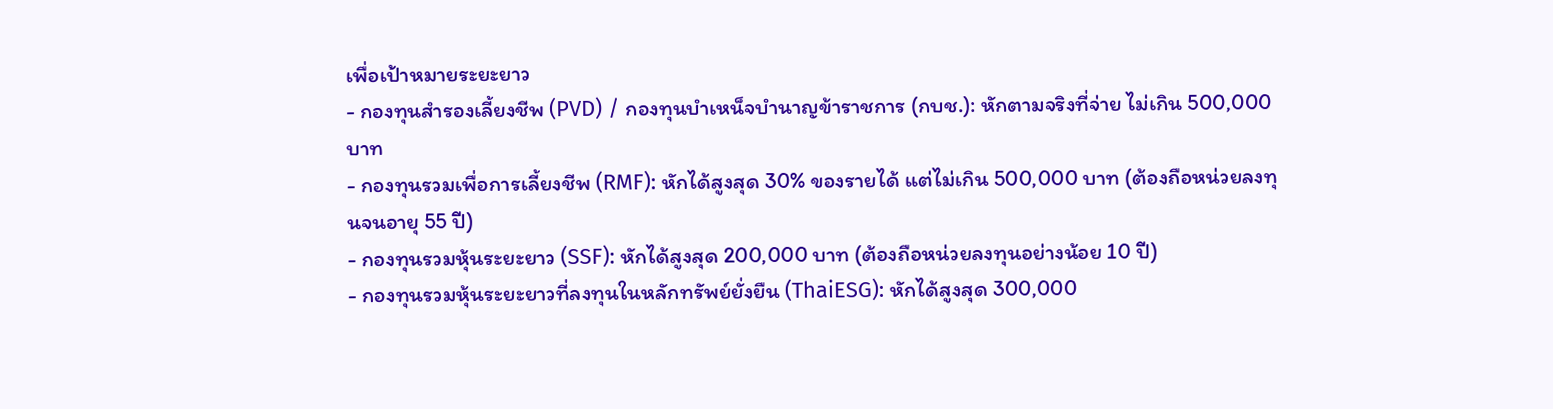เพื่อเป้าหมายระยะยาว
- กองทุนสำรองเลี้ยงชีพ (PVD) / กองทุนบำเหน็จบำนาญข้าราชการ (กบช.): หักตามจริงที่จ่าย ไม่เกิน 500,000 บาท
- กองทุนรวมเพื่อการเลี้ยงชีพ (RMF): หักได้สูงสุด 30% ของรายได้ แต่ไม่เกิน 500,000 บาท (ต้องถือหน่วยลงทุนจนอายุ 55 ปี)
- กองทุนรวมหุ้นระยะยาว (SSF): หักได้สูงสุด 200,000 บาท (ต้องถือหน่วยลงทุนอย่างน้อย 10 ปี)
- กองทุนรวมหุ้นระยะยาวที่ลงทุนในหลักทรัพย์ยั่งยืน (ThaiESG): หักได้สูงสุด 300,000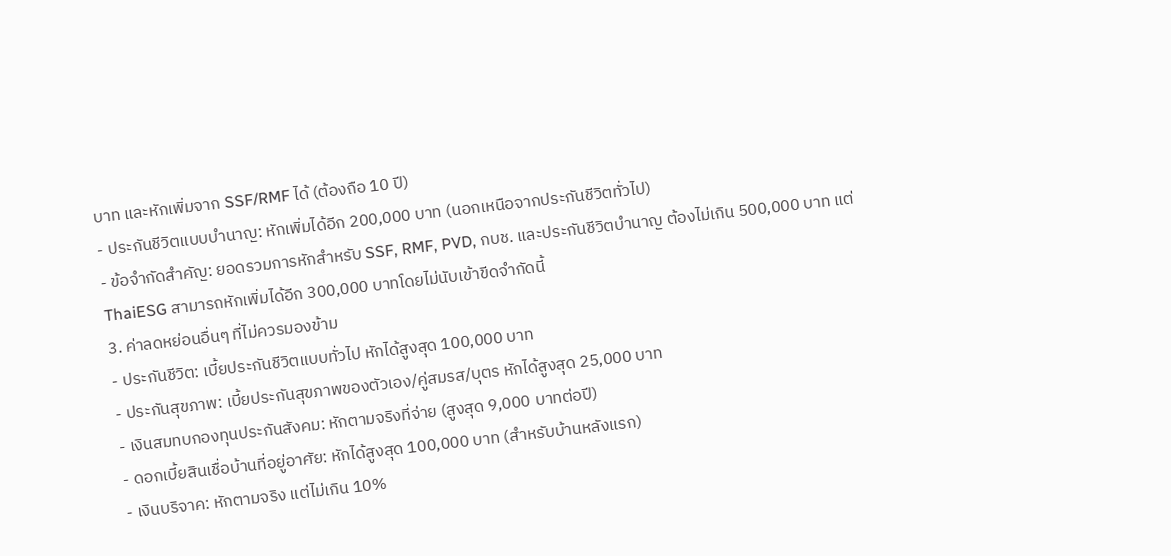บาท และหักเพิ่มจาก SSF/RMF ได้ (ต้องถือ 10 ปี)
- ประกันชีวิตแบบบำนาญ: หักเพิ่มได้อีก 200,000 บาท (นอกเหนือจากประกันชีวิตทั่วไป)
- ข้อจำกัดสำคัญ: ยอดรวมการหักสำหรับ SSF, RMF, PVD, กบช. และประกันชีวิตบำนาญ ต้องไม่เกิน 500,000 บาท แต่ ThaiESG สามารถหักเพิ่มได้อีก 300,000 บาทโดยไม่นับเข้าขีดจำกัดนี้
3. ค่าลดหย่อนอื่นๆ ที่ไม่ควรมองข้าม
- ประกันชีวิต: เบี้ยประกันชีวิตแบบทั่วไป หักได้สูงสุด 100,000 บาท
- ประกันสุขภาพ: เบี้ยประกันสุขภาพของตัวเอง/คู่สมรส/บุตร หักได้สูงสุด 25,000 บาท
- เงินสมทบกองทุนประกันสังคม: หักตามจริงที่จ่าย (สูงสุด 9,000 บาทต่อปี)
- ดอกเบี้ยสินเชื่อบ้านที่อยู่อาศัย: หักได้สูงสุด 100,000 บาท (สำหรับบ้านหลังแรก)
- เงินบริจาค: หักตามจริง แต่ไม่เกิน 10%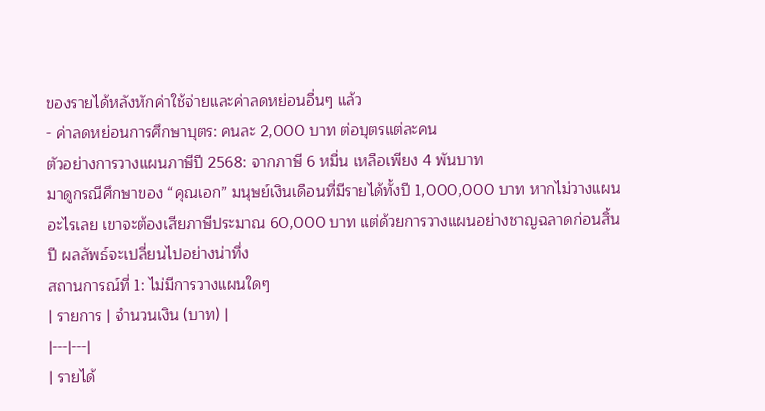ของรายได้หลังหักค่าใช้จ่ายและค่าลดหย่อนอื่นๆ แล้ว
- ค่าลดหย่อนการศึกษาบุตร: คนละ 2,000 บาท ต่อบุตรแต่ละคน
ตัวอย่างการวางแผนภาษีปี 2568: จากภาษี 6 หมื่น เหลือเพียง 4 พันบาท
มาดูกรณีศึกษาของ “คุณเอก” มนุษย์เงินเดือนที่มีรายได้ทั้งปี 1,000,000 บาท หากไม่วางแผนอะไรเลย เขาจะต้องเสียภาษีประมาณ 60,000 บาท แต่ด้วยการวางแผนอย่างชาญฉลาดก่อนสิ้นปี ผลลัพธ์จะเปลี่ยนไปอย่างน่าทึ่ง
สถานการณ์ที่ 1: ไม่มีการวางแผนใดๆ
| รายการ | จำนวนเงิน (บาท) |
|---|---|
| รายได้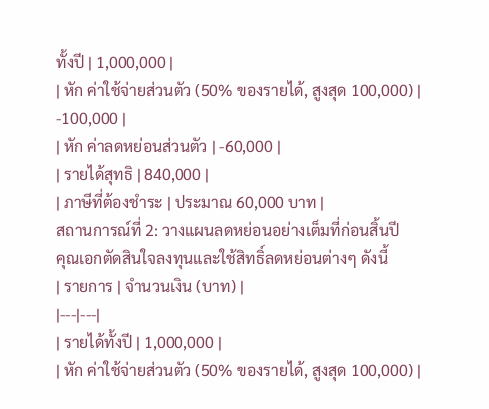ทั้งปี | 1,000,000 |
| หัก ค่าใช้จ่ายส่วนตัว (50% ของรายได้, สูงสุด 100,000) | -100,000 |
| หัก ค่าลดหย่อนส่วนตัว | -60,000 |
| รายได้สุทธิ | 840,000 |
| ภาษีที่ต้องชำระ | ประมาณ 60,000 บาท |
สถานการณ์ที่ 2: วางแผนลดหย่อนอย่างเต็มที่ก่อนสิ้นปี
คุณเอกตัดสินใจลงทุนและใช้สิทธิ์ลดหย่อนต่างๆ ดังนี้
| รายการ | จำนวนเงิน (บาท) |
|---|---|
| รายได้ทั้งปี | 1,000,000 |
| หัก ค่าใช้จ่ายส่วนตัว (50% ของรายได้, สูงสุด 100,000) |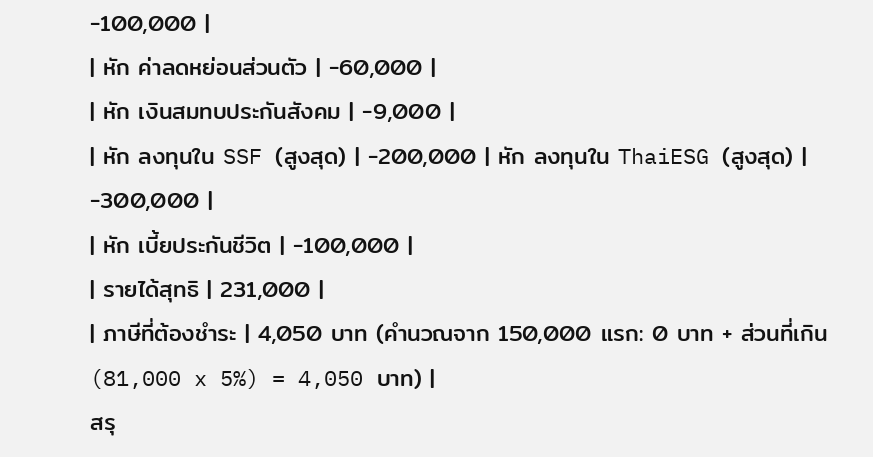-100,000 |
| หัก ค่าลดหย่อนส่วนตัว | -60,000 |
| หัก เงินสมทบประกันสังคม | -9,000 |
| หัก ลงทุนใน SSF (สูงสุด) | -200,000 | หัก ลงทุนใน ThaiESG (สูงสุด) | -300,000 |
| หัก เบี้ยประกันชีวิต | -100,000 |
| รายได้สุทธิ | 231,000 |
| ภาษีที่ต้องชำระ | 4,050 บาท (คำนวณจาก 150,000 แรก: 0 บาท + ส่วนที่เกิน (81,000 x 5%) = 4,050 บาท) |
สรุ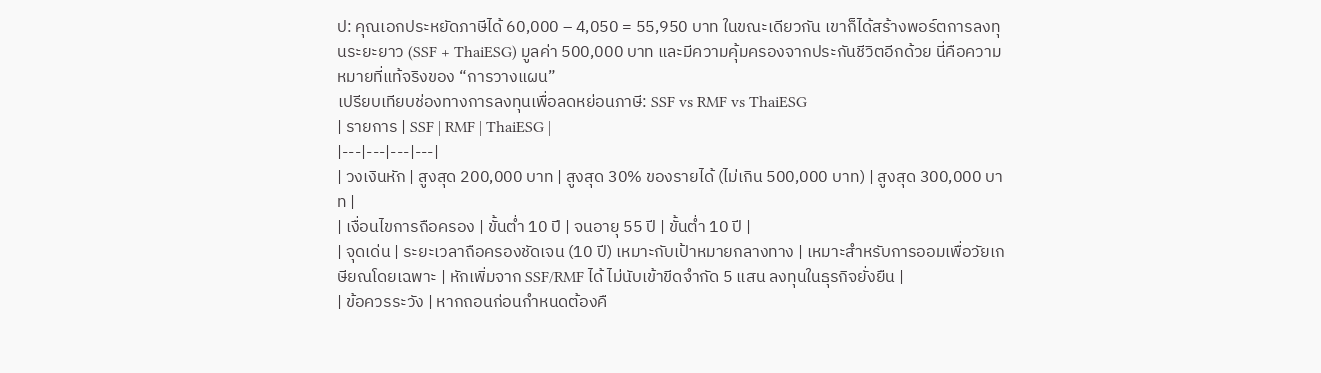ป: คุณเอกประหยัดภาษีได้ 60,000 – 4,050 = 55,950 บาท ในขณะเดียวกัน เขาก็ได้สร้างพอร์ตการลงทุนระยะยาว (SSF + ThaiESG) มูลค่า 500,000 บาท และมีความคุ้มครองจากประกันชีวิตอีกด้วย นี่คือความหมายที่แท้จริงของ “การวางแผน”
เปรียบเทียบช่องทางการลงทุนเพื่อลดหย่อนภาษี: SSF vs RMF vs ThaiESG
| รายการ | SSF | RMF | ThaiESG |
|---|---|---|---|
| วงเงินหัก | สูงสุด 200,000 บาท | สูงสุด 30% ของรายได้ (ไม่เกิน 500,000 บาท) | สูงสุด 300,000 บาท |
| เงื่อนไขการถือครอง | ขั้นต่ำ 10 ปี | จนอายุ 55 ปี | ขั้นต่ำ 10 ปี |
| จุดเด่น | ระยะเวลาถือครองชัดเจน (10 ปี) เหมาะกับเป้าหมายกลางทาง | เหมาะสำหรับการออมเพื่อวัยเกษียณโดยเฉพาะ | หักเพิ่มจาก SSF/RMF ได้ ไม่นับเข้าขีดจำกัด 5 แสน ลงทุนในธุรกิจยั่งยืน |
| ข้อควรระวัง | หากถอนก่อนกำหนดต้องคื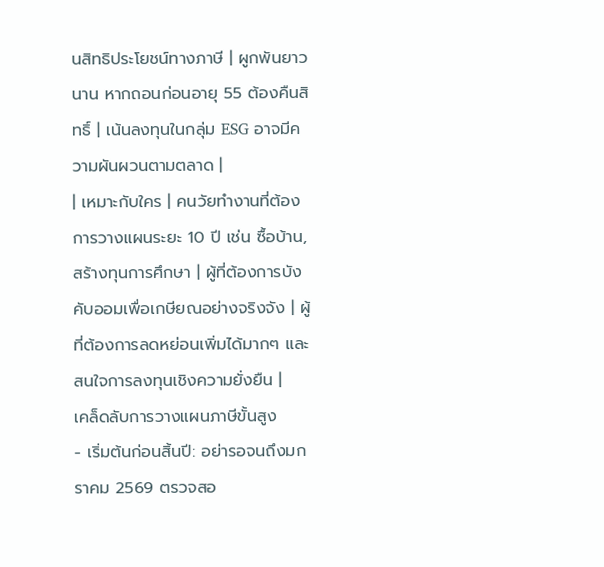นสิทธิประโยชน์ทางภาษี | ผูกพันยาวนาน หากถอนก่อนอายุ 55 ต้องคืนสิทธิ์ | เน้นลงทุนในกลุ่ม ESG อาจมีความผันผวนตามตลาด |
| เหมาะกับใคร | คนวัยทำงานที่ต้องการวางแผนระยะ 10 ปี เช่น ซื้อบ้าน, สร้างทุนการศึกษา | ผู้ที่ต้องการบังคับออมเพื่อเกษียณอย่างจริงจัง | ผู้ที่ต้องการลดหย่อนเพิ่มได้มากๆ และสนใจการลงทุนเชิงความยั่งยืน |
เคล็ดลับการวางแผนภาษีขั้นสูง
- เริ่มต้นก่อนสิ้นปี: อย่ารอจนถึงมกราคม 2569 ตรวจสอ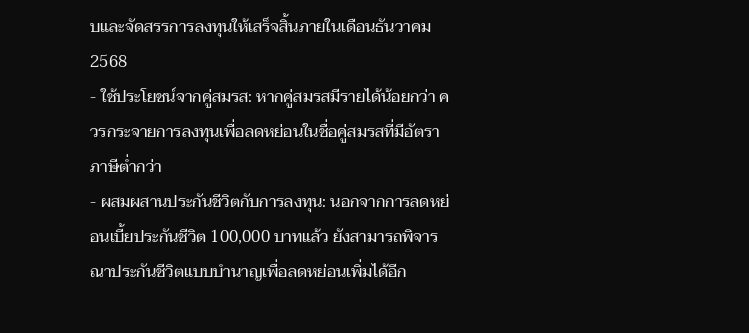บและจัดสรรการลงทุนให้เสร็จสิ้นภายในเดือนธันวาคม 2568
- ใช้ประโยชน์จากคู่สมรส: หากคู่สมรสมีรายได้น้อยกว่า ควรกระจายการลงทุนเพื่อลดหย่อนในชื่อคู่สมรสที่มีอัตราภาษีต่ำกว่า
- ผสมผสานประกันชีวิตกับการลงทุน: นอกจากการลดหย่อนเบี้ยประกันชีวิต 100,000 บาทแล้ว ยังสามารถพิจารณาประกันชีวิตแบบบำนาญเพื่อลดหย่อนเพิ่มได้อีก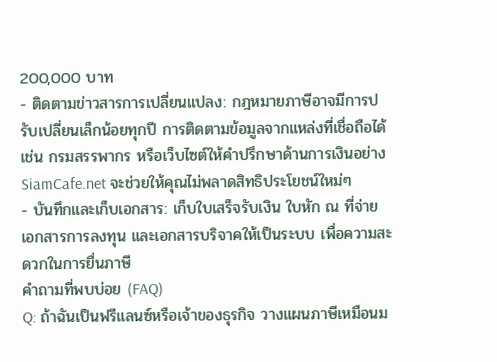200,000 บาท
- ติดตามข่าวสารการเปลี่ยนแปลง: กฎหมายภาษีอาจมีการปรับเปลี่ยนเล็กน้อยทุกปี การติดตามข้อมูลจากแหล่งที่เชื่อถือได้ เช่น กรมสรรพากร หรือเว็บไซต์ให้คำปรึกษาด้านการเงินอย่าง SiamCafe.net จะช่วยให้คุณไม่พลาดสิทธิประโยชน์ใหม่ๆ
- บันทึกและเก็บเอกสาร: เก็บใบเสร็จรับเงิน ใบหัก ณ ที่จ่าย เอกสารการลงทุน และเอกสารบริจาคให้เป็นระบบ เพื่อความสะดวกในการยื่นภาษี
คำถามที่พบบ่อย (FAQ)
Q: ถ้าฉันเป็นฟรีแลนซ์หรือเจ้าของธุรกิจ วางแผนภาษีเหมือนม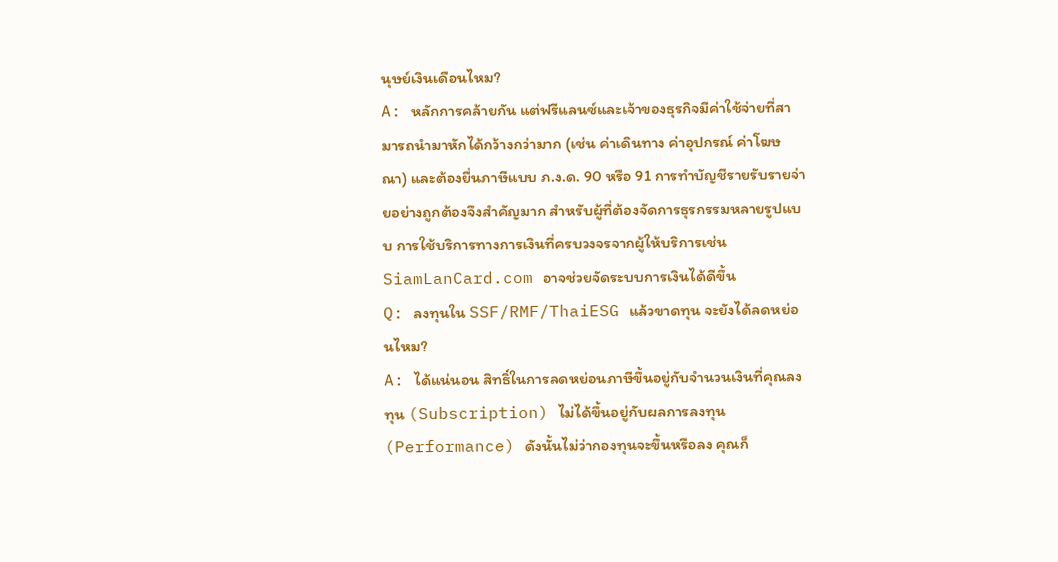นุษย์เงินเดือนไหม?
A: หลักการคล้ายกัน แต่ฟรีแลนซ์และเจ้าของธุรกิจมีค่าใช้จ่ายที่สามารถนำมาหักได้กว้างกว่ามาก (เช่น ค่าเดินทาง ค่าอุปกรณ์ ค่าโฆษณา) และต้องยื่นภาษีแบบ ภ.ง.ด. 90 หรือ 91 การทำบัญชีรายรับรายจ่ายอย่างถูกต้องจึงสำคัญมาก สำหรับผู้ที่ต้องจัดการธุรกรรมหลายรูปแบบ การใช้บริการทางการเงินที่ครบวงจรจากผู้ให้บริการเช่น SiamLanCard.com อาจช่วยจัดระบบการเงินได้ดีขึ้น
Q: ลงทุนใน SSF/RMF/ThaiESG แล้วขาดทุน จะยังได้ลดหย่อนไหม?
A: ได้แน่นอน สิทธิ์ในการลดหย่อนภาษีขึ้นอยู่กับจำนวนเงินที่คุณลงทุน (Subscription) ไม่ได้ขึ้นอยู่กับผลการลงทุน (Performance) ดังนั้นไม่ว่ากองทุนจะขึ้นหรือลง คุณก็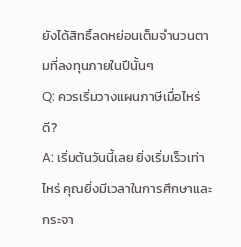ยังได้สิทธิ์ลดหย่อนเต็มจำนวนตามที่ลงทุนภายในปีนั้นๆ
Q: ควรเริ่มวางแผนภาษีเมื่อไหร่ดี?
A: เริ่มต้นวันนี้เลย ยิ่งเริ่มเร็วเท่าไหร่ คุณยิ่งมีเวลาในการศึกษาและกระจา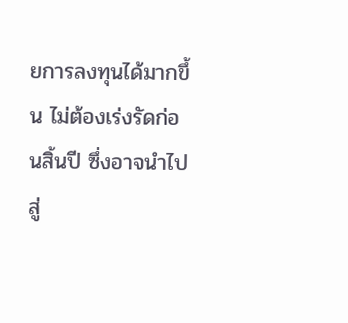ยการลงทุนได้มากขึ้น ไม่ต้องเร่งรัดก่อนสิ้นปี ซึ่งอาจนำไปสู่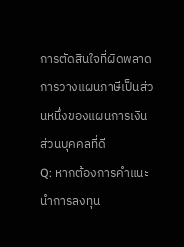การตัดสินใจที่ผิดพลาด การวางแผนภาษีเป็นส่วนหนึ่งของแผนการเงินส่วนบุคคลที่ดี
Q: หากต้องการคำแนะนำการลงทุน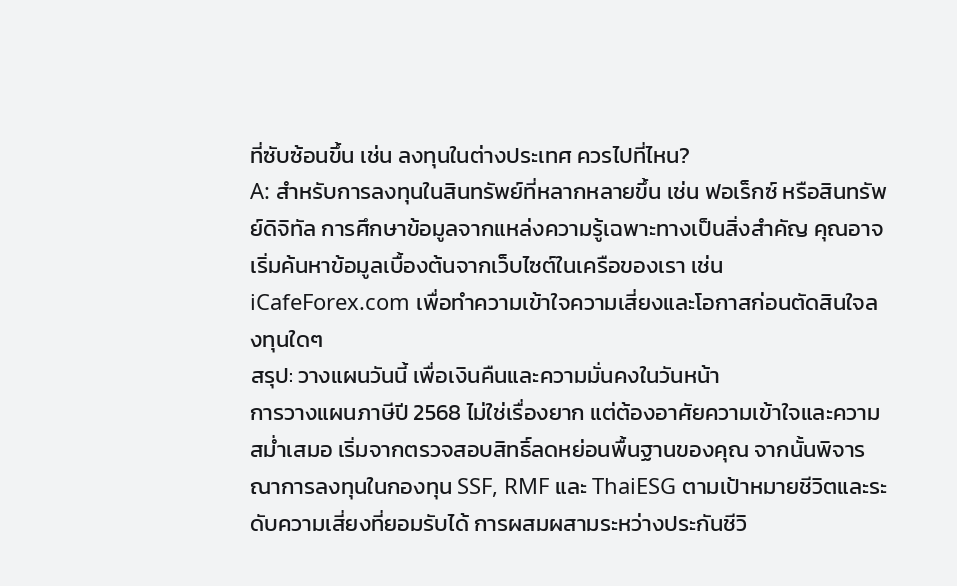ที่ซับซ้อนขึ้น เช่น ลงทุนในต่างประเทศ ควรไปที่ไหน?
A: สำหรับการลงทุนในสินทรัพย์ที่หลากหลายขึ้น เช่น ฟอเร็กซ์ หรือสินทรัพย์ดิจิทัล การศึกษาข้อมูลจากแหล่งความรู้เฉพาะทางเป็นสิ่งสำคัญ คุณอาจเริ่มค้นหาข้อมูลเบื้องต้นจากเว็บไซต์ในเครือของเรา เช่น iCafeForex.com เพื่อทำความเข้าใจความเสี่ยงและโอกาสก่อนตัดสินใจลงทุนใดๆ
สรุป: วางแผนวันนี้ เพื่อเงินคืนและความมั่นคงในวันหน้า
การวางแผนภาษีปี 2568 ไม่ใช่เรื่องยาก แต่ต้องอาศัยความเข้าใจและความสม่ำเสมอ เริ่มจากตรวจสอบสิทธิ์ลดหย่อนพื้นฐานของคุณ จากนั้นพิจารณาการลงทุนในกองทุน SSF, RMF และ ThaiESG ตามเป้าหมายชีวิตและระดับความเสี่ยงที่ยอมรับได้ การผสมผสามระหว่างประกันชีวิ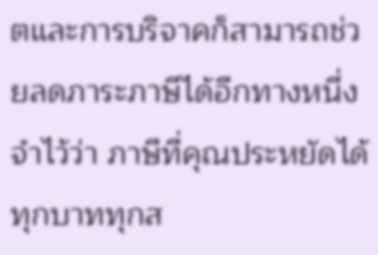ตและการบริจาคก็สามารถช่วยลดภาระภาษีได้อีกทางหนึ่ง จำไว้ว่า ภาษีที่คุณประหยัดได้ทุกบาททุกส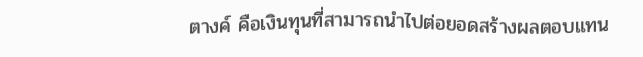ตางค์ คือเงินทุนที่สามารถนำไปต่อยอดสร้างผลตอบแทน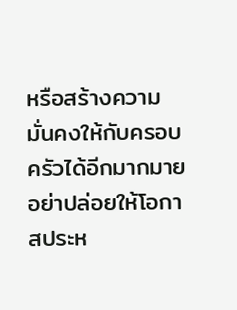หรือสร้างความมั่นคงให้กับครอบครัวได้อีกมากมาย อย่าปล่อยให้โอกาสประห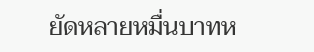ยัดหลายหมื่นบาทห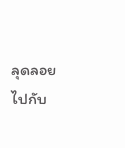ลุดลอยไปกับ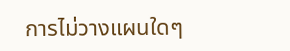การไม่วางแผนใดๆ